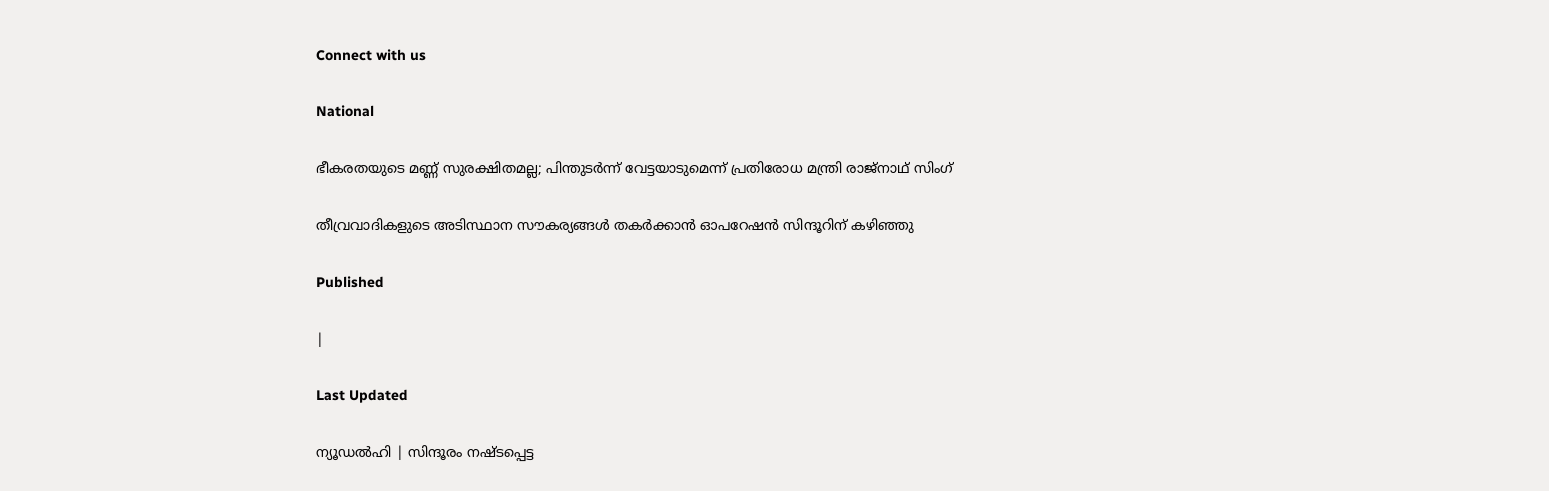Connect with us

National

ഭീകരതയുടെ മണ്ണ് സുരക്ഷിതമല്ല; പിന്തുടര്‍ന്ന് വേട്ടയാടുമെന്ന് പ്രതിരോധ മന്ത്രി രാജ്നാഥ് സിംഗ്

തീവ്രവാദികളുടെ അടിസ്ഥാന സൗകര്യങ്ങള്‍ തകര്‍ക്കാന്‍ ഓപറേഷന്‍ സിന്ദൂറിന് കഴിഞ്ഞു

Published

|

Last Updated

ന്യൂഡല്‍ഹി | സിന്ദൂരം നഷ്ടപ്പെട്ട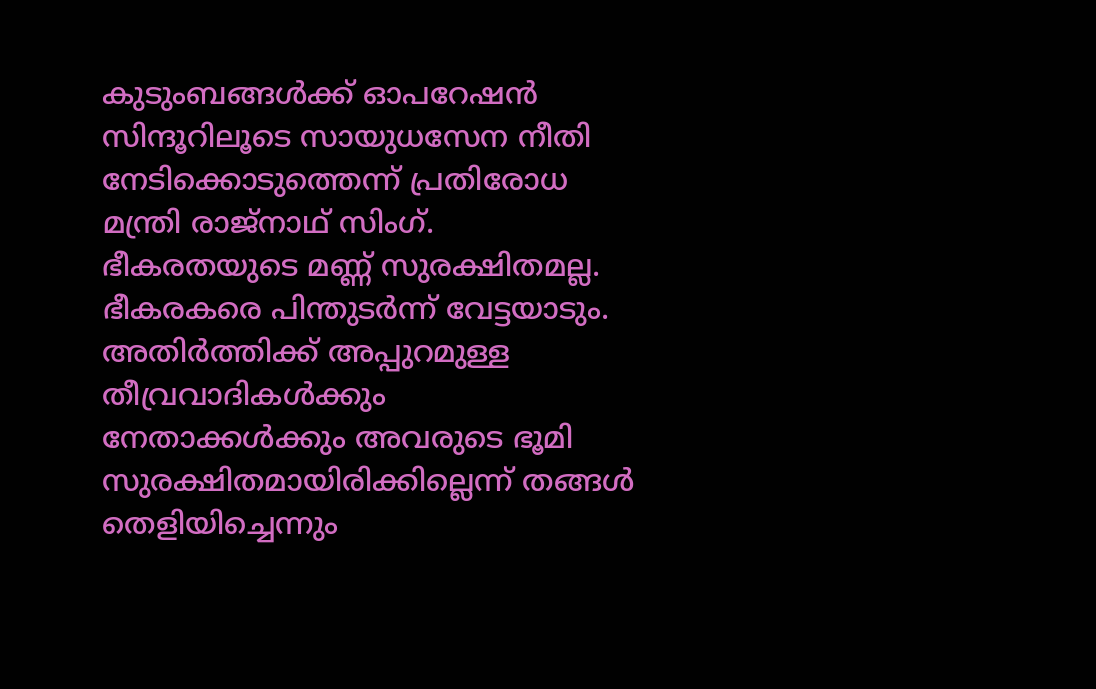കുടുംബങ്ങള്‍ക്ക് ഓപറേഷന്‍ സിന്ദൂറിലൂടെ സായുധസേന നീതി നേടിക്കൊടുത്തെന്ന് പ്രതിരോധ മന്ത്രി രാജ്നാഥ് സിംഗ്. ഭീകരതയുടെ മണ്ണ് സുരക്ഷിതമല്ല. ഭീകരകരെ പിന്തുടര്‍ന്ന് വേട്ടയാടും. അതിര്‍ത്തിക്ക് അപ്പുറമുള്ള തീവ്രവാദികള്‍ക്കും നേതാക്കള്‍ക്കും അവരുടെ ഭൂമി സുരക്ഷിതമായിരിക്കില്ലെന്ന് തങ്ങള്‍ തെളിയിച്ചെന്നും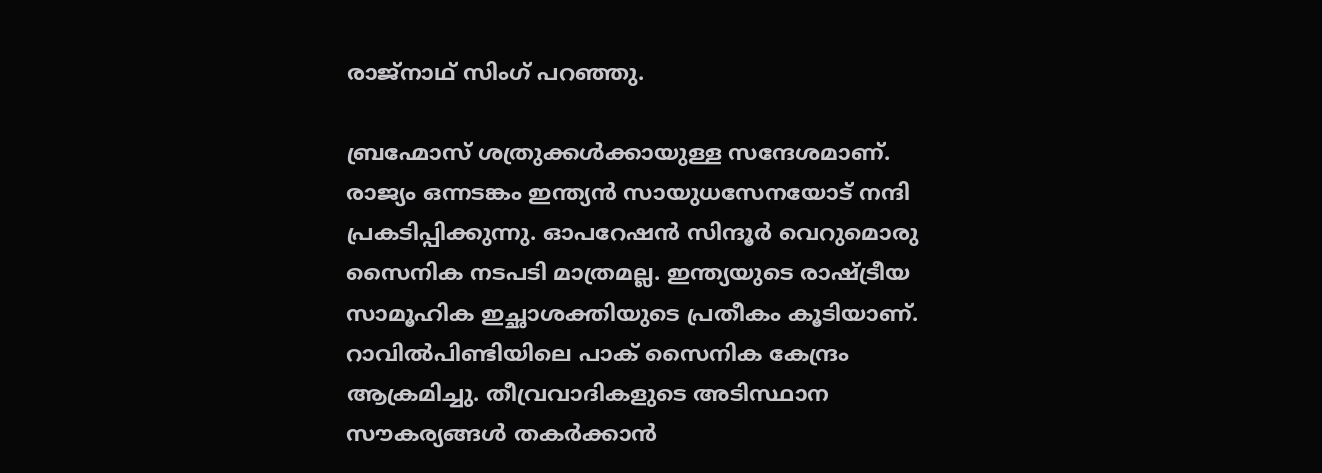രാജ്നാഥ് സിംഗ് പറഞ്ഞു.

ബ്രഹ്മോസ് ശത്രുക്കള്‍ക്കായുള്ള സന്ദേശമാണ്. രാജ്യം ഒന്നടങ്കം ഇന്ത്യന്‍ സായുധസേനയോട് നന്ദി പ്രകടിപ്പിക്കുന്നു. ഓപറേഷന്‍ സിന്ദൂര്‍ വെറുമൊരു സൈനിക നടപടി മാത്രമല്ല. ഇന്ത്യയുടെ രാഷ്ട്രീയ സാമൂഹിക ഇച്ഛാശക്തിയുടെ പ്രതീകം കൂടിയാണ്. റാവില്‍പിണ്ടിയിലെ പാക് സൈനിക കേന്ദ്രം ആക്രമിച്ചു. തീവ്രവാദികളുടെ അടിസ്ഥാന സൗകര്യങ്ങള്‍ തകര്‍ക്കാന്‍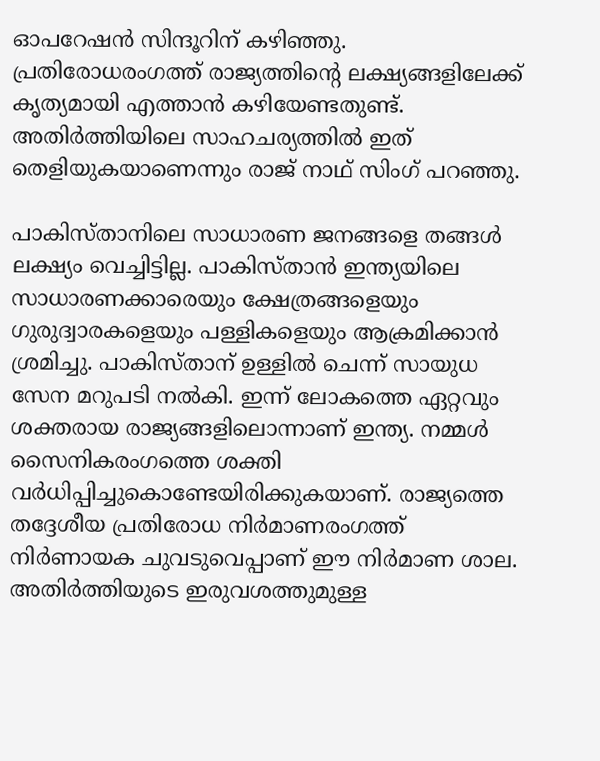ഓപറേഷന്‍ സിന്ദൂറിന് കഴിഞ്ഞു. പ്രതിരോധരംഗത്ത് രാജ്യത്തിന്റെ ലക്ഷ്യങ്ങളിലേക്ക് കൃത്യമായി എത്താന്‍ കഴിയേണ്ടതുണ്ട്. അതിര്‍ത്തിയിലെ സാഹചര്യത്തില്‍ ഇത് തെളിയുകയാണെന്നും രാജ് നാഥ് സിംഗ് പറഞ്ഞു.

പാകിസ്താനിലെ സാധാരണ ജനങ്ങളെ തങ്ങള്‍ ലക്ഷ്യം വെച്ചിട്ടില്ല. പാകിസ്താന്‍ ഇന്ത്യയിലെ സാധാരണക്കാരെയും ക്ഷേത്രങ്ങളെയും ഗുരുദ്വാരകളെയും പള്ളികളെയും ആക്രമിക്കാന്‍ ശ്രമിച്ചു. പാകിസ്താന് ഉള്ളില്‍ ചെന്ന് സായുധ സേന മറുപടി നല്‍കി. ഇന്ന് ലോകത്തെ ഏറ്റവും ശക്തരായ രാജ്യങ്ങളിലൊന്നാണ് ഇന്ത്യ. നമ്മള്‍ സൈനികരംഗത്തെ ശക്തി വര്‍ധിപ്പിച്ചുകൊണ്ടേയിരിക്കുകയാണ്. രാജ്യത്തെ തദ്ദേശീയ പ്രതിരോധ നിര്‍മാണരംഗത്ത് നിര്‍ണായക ചുവടുവെപ്പാണ് ഈ നിര്‍മാണ ശാല. അതിര്‍ത്തിയുടെ ഇരുവശത്തുമുള്ള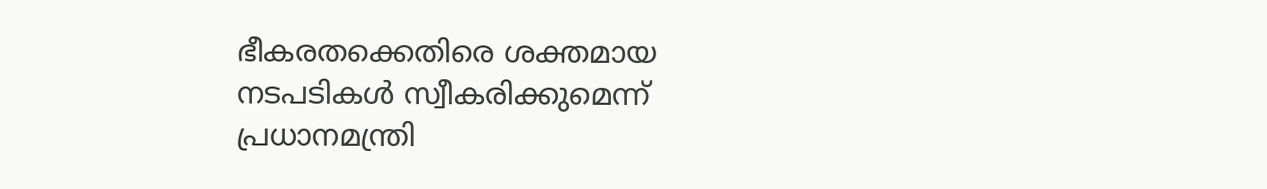ഭീകരതക്കെതിരെ ശക്തമായ നടപടികള്‍ സ്വീകരിക്കുമെന്ന് പ്രധാനമന്ത്രി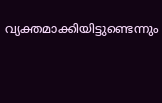വ്യക്തമാക്കിയിട്ടുണ്ടെന്നും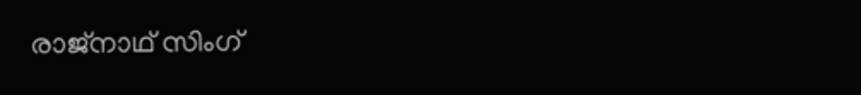രാജ്നാഥ് സിംഗ്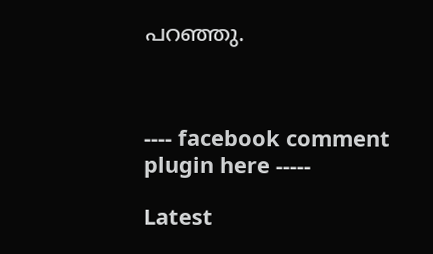പറഞ്ഞു.



---- facebook comment plugin here -----

Latest